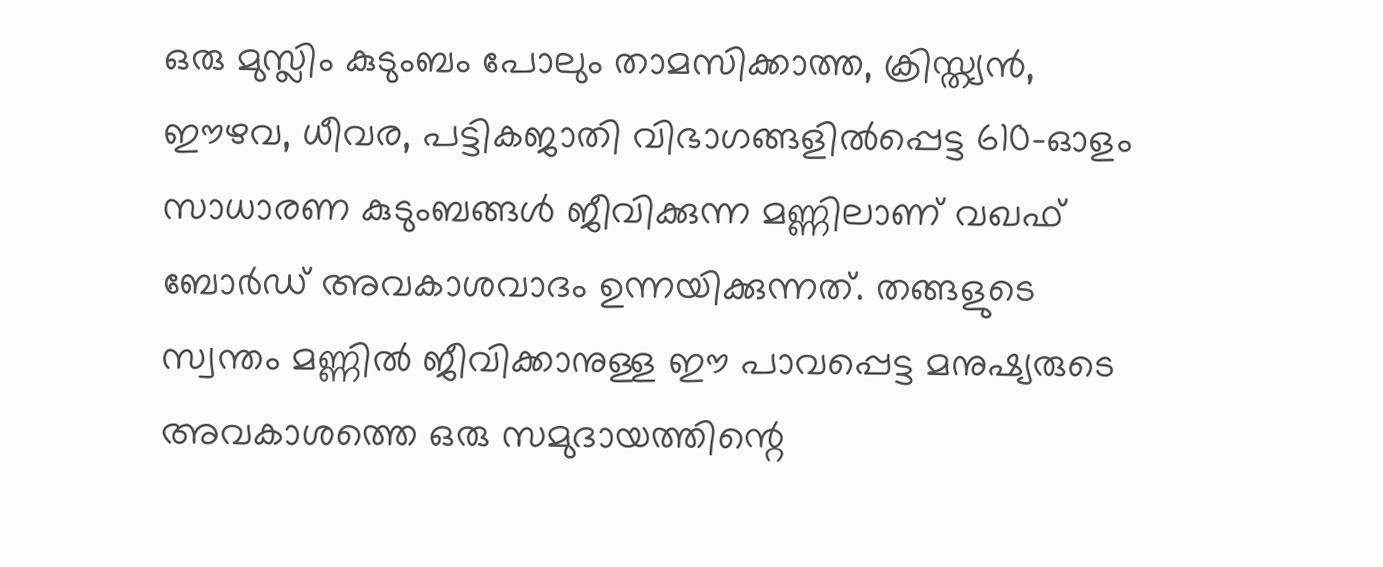ഒരു മുസ്ലിം കുടുംബം പോലും താമസിക്കാത്ത, ക്രിസ്ത്യൻ, ഈഴവ, ധീവര, പട്ടികജാതി വിഭാഗങ്ങളിൽപ്പെട്ട 610-ഓളം സാധാരണ കുടുംബങ്ങൾ ജീവിക്കുന്ന മണ്ണിലാണ് വഖഫ് ബോർഡ് അവകാശവാദം ഉന്നയിക്കുന്നത്. തങ്ങളുടെ സ്വന്തം മണ്ണിൽ ജീവിക്കാനുള്ള ഈ പാവപ്പെട്ട മനുഷ്യരുടെ അവകാശത്തെ ഒരു സമുദായത്തിന്റെ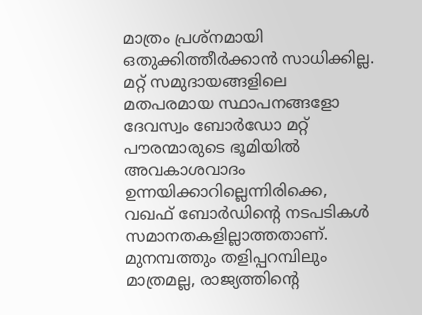മാത്രം പ്രശ്നമായി ഒതുക്കിത്തീർക്കാൻ സാധിക്കില്ല. മറ്റ് സമുദായങ്ങളിലെ മതപരമായ സ്ഥാപനങ്ങളോ ദേവസ്വം ബോർഡോ മറ്റ് പൗരന്മാരുടെ ഭൂമിയിൽ അവകാശവാദം ഉന്നയിക്കാറില്ലെന്നിരിക്കെ, വഖഫ് ബോർഡിന്റെ നടപടികൾ സമാനതകളില്ലാത്തതാണ്. മുനമ്പത്തും തളിപ്പറമ്പിലും മാത്രമല്ല, രാജ്യത്തിന്റെ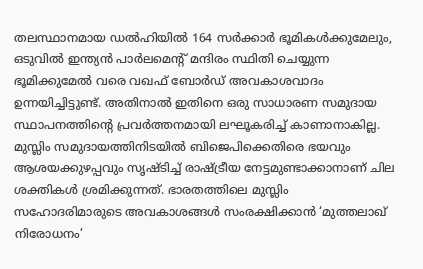തലസ്ഥാനമായ ഡൽഹിയിൽ 164 സർക്കാർ ഭൂമികൾക്കുമേലും, ഒടുവിൽ ഇന്ത്യൻ പാർലമെന്റ് മന്ദിരം സ്ഥിതി ചെയ്യുന്ന ഭൂമിക്കുമേൽ വരെ വഖഫ് ബോർഡ് അവകാശവാദം ഉന്നയിച്ചിട്ടുണ്ട്. അതിനാൽ ഇതിനെ ഒരു സാധാരണ സമുദായ സ്ഥാപനത്തിന്റെ പ്രവർത്തനമായി ലഘൂകരിച്ച് കാണാനാകില്ല. മുസ്ലിം സമുദായത്തിനിടയിൽ ബിജെപിക്കെതിരെ ഭയവും ആശയക്കുഴപ്പവും സൃഷ്ടിച്ച് രാഷ്ട്രീയ നേട്ടമുണ്ടാക്കാനാണ് ചില ശക്തികൾ ശ്രമിക്കുന്നത്. ഭാരതത്തിലെ മുസ്ലിം സഹോദരിമാരുടെ അവകാശങ്ങൾ സംരക്ഷിക്കാൻ ‘മുത്തലാഖ് നിരോധനം’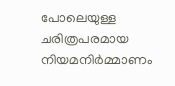പോലെയുള്ള ചരിത്രപരമായ നിയമനിർമ്മാണം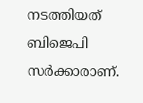നടത്തിയത് ബിജെപി സർക്കാരാണ്.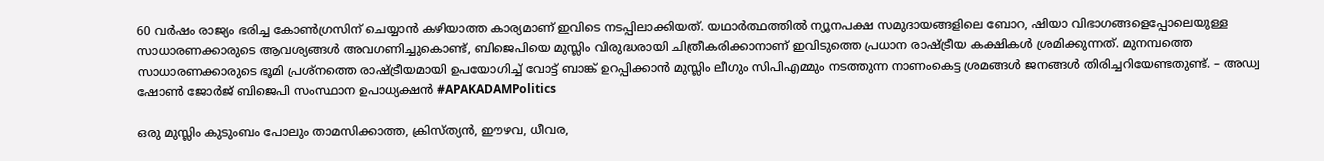60 വർഷം രാജ്യം ഭരിച്ച കോൺഗ്രസിന് ചെയ്യാൻ കഴിയാത്ത കാര്യമാണ് ഇവിടെ നടപ്പിലാക്കിയത്. യഥാർത്ഥത്തിൽ ന്യൂനപക്ഷ സമുദായങ്ങളിലെ ബോറ, ഷിയാ വിഭാഗങ്ങളെപ്പോലെയുള്ള സാധാരണക്കാരുടെ ആവശ്യങ്ങൾ അവഗണിച്ചുകൊണ്ട്, ബിജെപിയെ മുസ്ലിം വിരുദ്ധരായി ചിത്രീകരിക്കാനാണ് ഇവിടുത്തെ പ്രധാന രാഷ്ട്രീയ കക്ഷികൾ ശ്രമിക്കുന്നത്. മുനമ്പത്തെ സാധാരണക്കാരുടെ ഭൂമി പ്രശ്നത്തെ രാഷ്ട്രീയമായി ഉപയോഗിച്ച് വോട്ട് ബാങ്ക് ഉറപ്പിക്കാൻ മുസ്ലിം ലീഗും സിപിഎമ്മും നടത്തുന്ന നാണംകെട്ട ശ്രമങ്ങൾ ജനങ്ങൾ തിരിച്ചറിയേണ്ടതുണ്ട്. – അഡ്വ ഷോൺ ജോർജ് ബിജെപി സംസ്ഥാന ഉപാധ്യക്ഷൻ #APAKADAMPolitics

ഒരു മുസ്ലിം കുടുംബം പോലും താമസിക്കാത്ത, ക്രിസ്ത്യൻ, ഈഴവ, ധീവര,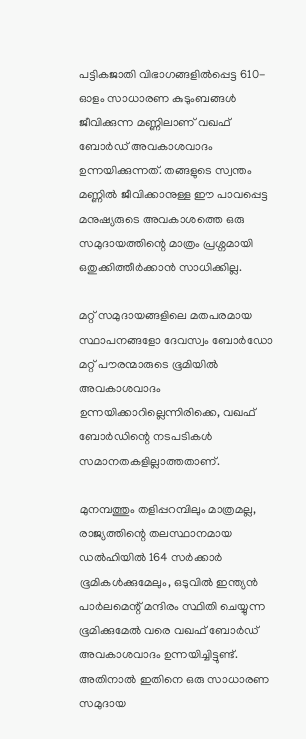പട്ടികജാതി വിഭാഗങ്ങളിൽപ്പെട്ട 610-ഓളം സാധാരണ കുടുംബങ്ങൾ ജീവിക്കുന്ന മണ്ണിലാണ് വഖഫ് ബോർഡ് അവകാശവാദം ഉന്നയിക്കുന്നത്. തങ്ങളുടെ സ്വന്തം മണ്ണിൽ ജീവിക്കാനുള്ള ഈ പാവപ്പെട്ട മനുഷ്യരുടെ അവകാശത്തെ ഒരു സമുദായത്തിന്റെ മാത്രം പ്രശ്നമായി ഒതുക്കിത്തീർക്കാൻ സാധിക്കില്ല.

മറ്റ് സമുദായങ്ങളിലെ മതപരമായ സ്ഥാപനങ്ങളോ ദേവസ്വം ബോർഡോ മറ്റ് പൗരന്മാരുടെ ഭൂമിയിൽ അവകാശവാദം ഉന്നയിക്കാറില്ലെന്നിരിക്കെ, വഖഫ് ബോർഡിന്റെ നടപടികൾ സമാനതകളില്ലാത്തതാണ്.

മുനമ്പത്തും തളിപ്പറമ്പിലും മാത്രമല്ല, രാജ്യത്തിന്റെ തലസ്ഥാനമായ ഡൽഹിയിൽ 164 സർക്കാർ ഭൂമികൾക്കുമേലും, ഒടുവിൽ ഇന്ത്യൻ പാർലമെന്റ് മന്ദിരം സ്ഥിതി ചെയ്യുന്ന ഭൂമിക്കുമേൽ വരെ വഖഫ് ബോർഡ് അവകാശവാദം ഉന്നയിച്ചിട്ടുണ്ട്. അതിനാൽ ഇതിനെ ഒരു സാധാരണ സമുദായ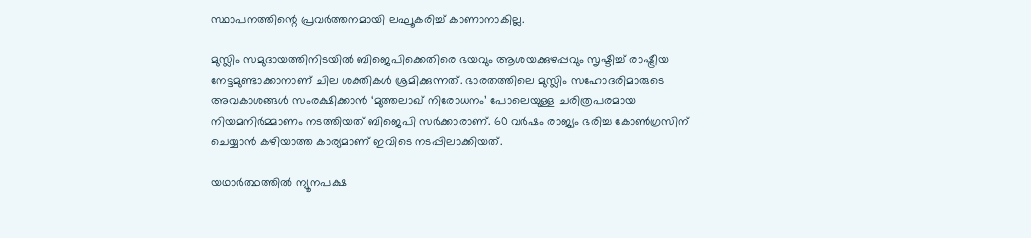സ്ഥാപനത്തിന്റെ പ്രവർത്തനമായി ലഘൂകരിച്ച് കാണാനാകില്ല.

മുസ്ലിം സമുദായത്തിനിടയിൽ ബിജെപിക്കെതിരെ ഭയവും ആശയക്കുഴപ്പവും സൃഷ്ടിച്ച് രാഷ്ട്രീയ നേട്ടമുണ്ടാക്കാനാണ് ചില ശക്തികൾ ശ്രമിക്കുന്നത്. ഭാരതത്തിലെ മുസ്ലിം സഹോദരിമാരുടെ അവകാശങ്ങൾ സംരക്ഷിക്കാൻ ‘മുത്തലാഖ് നിരോധനം’ പോലെയുള്ള ചരിത്രപരമായ നിയമനിർമ്മാണം നടത്തിയത് ബിജെപി സർക്കാരാണ്. 60 വർഷം രാജ്യം ഭരിച്ച കോൺഗ്രസിന് ചെയ്യാൻ കഴിയാത്ത കാര്യമാണ് ഇവിടെ നടപ്പിലാക്കിയത്.

യഥാർത്ഥത്തിൽ ന്യൂനപക്ഷ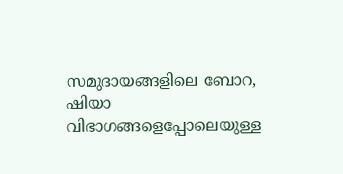സമുദായങ്ങളിലെ ബോറ, ഷിയാ വിഭാഗങ്ങളെപ്പോലെയുള്ള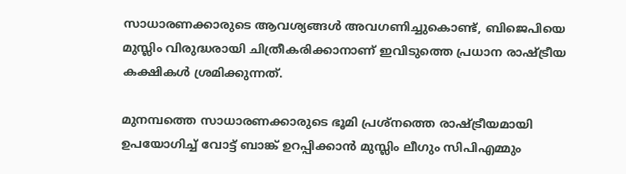സാധാരണക്കാരുടെ ആവശ്യങ്ങൾ അവഗണിച്ചുകൊണ്ട്, ബിജെപിയെ മുസ്ലിം വിരുദ്ധരായി ചിത്രീകരിക്കാനാണ് ഇവിടുത്തെ പ്രധാന രാഷ്ട്രീയ കക്ഷികൾ ശ്രമിക്കുന്നത്.

മുനമ്പത്തെ സാധാരണക്കാരുടെ ഭൂമി പ്രശ്നത്തെ രാഷ്ട്രീയമായി ഉപയോഗിച്ച് വോട്ട് ബാങ്ക് ഉറപ്പിക്കാൻ മുസ്ലിം ലീഗും സിപിഎമ്മും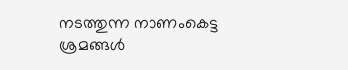നടത്തുന്ന നാണംകെട്ട ശ്രമങ്ങൾ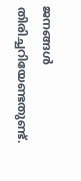ജനങ്ങൾ തിരിച്ചറിയേണ്ടതുണ്ട്.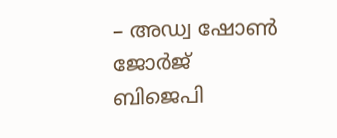– അഡ്വ ഷോൺ ജോർജ്
ബിജെപി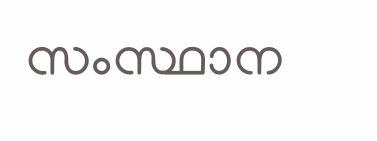സംസ്ഥാന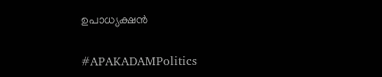ഉപാധ്യക്ഷൻ

#APAKADAMPolitics